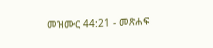መዝሙር 44:21 - መጽሐፍ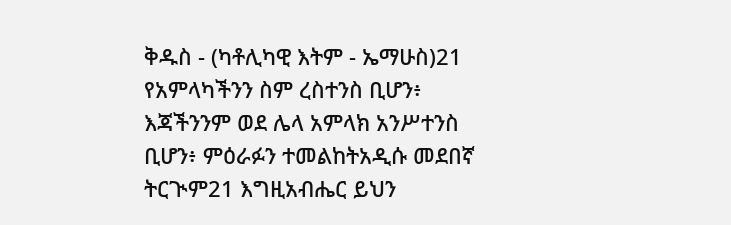ቅዱስ - (ካቶሊካዊ እትም - ኤማሁስ)21 የአምላካችንን ስም ረስተንስ ቢሆን፥ እጃችንንም ወደ ሌላ አምላክ አንሥተንስ ቢሆን፥ ምዕራፉን ተመልከትአዲሱ መደበኛ ትርጒም21 እግዚአብሔር ይህን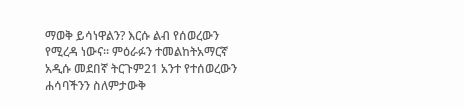ማወቅ ይሳነዋልን? እርሱ ልብ የሰወረውን የሚረዳ ነውና። ምዕራፉን ተመልከትአማርኛ አዲሱ መደበኛ ትርጉም21 አንተ የተሰወረውን ሐሳባችንን ስለምታውቅ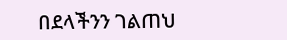በደላችንን ገልጠህ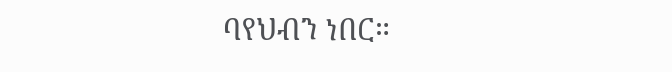ባየህብን ነበር።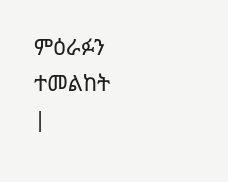ምዕራፉን ተመልከት |